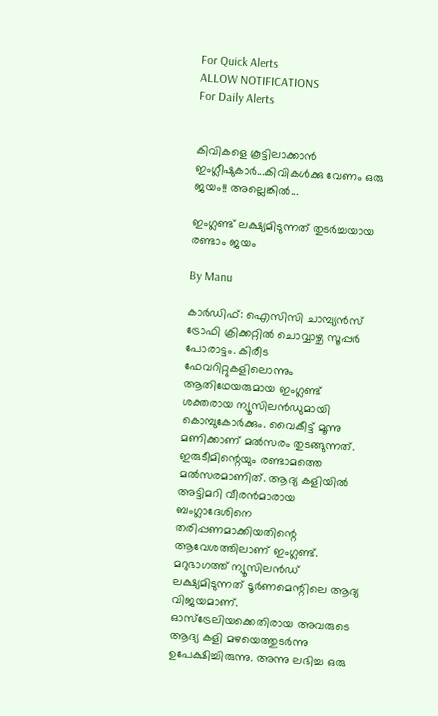For Quick Alerts
ALLOW NOTIFICATIONS
For Daily Alerts


കിവികളെ കൂട്ടിലാക്കാന്‍ ഇംഗ്ലീഷുകാര്‍...കിവികള്‍ക്കു വേണം ഒരു ജയം!! അല്ലെങ്കില്‍...

ഇംഗ്ലണ്ട് ലക്ഷ്യമിടുന്നത് തുടര്‍ച്ചയായ രണ്ടാം ജയം

By Manu

കാര്‍ഡിഫ്: ഐസിസി ചാമ്പ്യന്‍സ് ട്രോഫി ക്രിക്കറ്റില്‍ ചൊവ്വാഴ്ച സൂപ്പര്‍ പോരാട്ടം. കിരീട ഫേവറിറ്റുകളിലൊന്നും ആതിഥേയരുമായ ഇംഗ്ലണ്ട് ശക്തരായ ന്യൂസിലന്‍ഡുമായി കൊമ്പുകോര്‍ക്കും. വൈകീട്ട് മൂന്നു മണിക്കാണ് മല്‍സരം തുടങ്ങുന്നത്. ഇരുടീമിന്റെയും രണ്ടാമത്തെ മല്‍സരമാണിത്. ആദ്യ കളിയില്‍ അട്ടിമറി വീരന്‍മാരായ ബംഗ്ലാദേശിനെ തരിപ്പണമാക്കിയതിന്റെ ആവേശത്തിലാണ് ഇംഗ്ലണ്ട്. മറുഭാഗത്ത് ന്യൂസിലന്‍ഡ് ലക്ഷ്യമിടുന്നത് ടൂര്‍ണമെന്റിലെ ആദ്യ വിജയമാണ്. ഓസ്‌ട്രേലിയക്കെതിരായ അവരുടെ ആദ്യ കളി മഴയെത്തുടര്‍ന്നു ഉപേക്ഷിച്ചിരുന്നു. അന്നു ലഭിച്ച ഒരു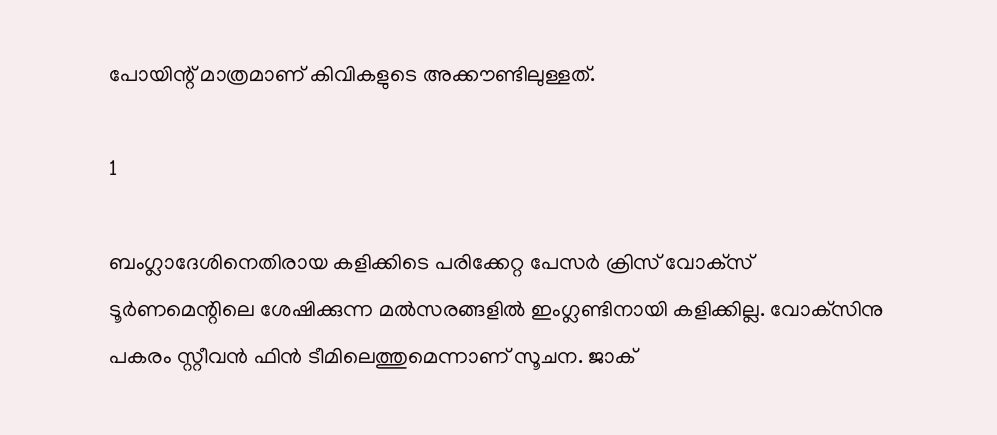പോയിന്റ് മാത്രമാണ് കിവികളുടെ അക്കൗണ്ടിലുള്ളത്.

1

ബംഗ്ലാദേശിനെതിരായ കളിക്കിടെ പരിക്കേറ്റ പേസര്‍ ക്രിസ് വോക്‌സ് ടൂര്‍ണമെന്റിലെ ശേഷിക്കുന്ന മല്‍സരങ്ങളില്‍ ഇംഗ്ലണ്ടിനായി കളിക്കില്ല. വോക്‌സിനു പകരം സ്റ്റീവന്‍ ഫിന്‍ ടീമിലെത്തുമെന്നാണ് സൂചന. ജാക്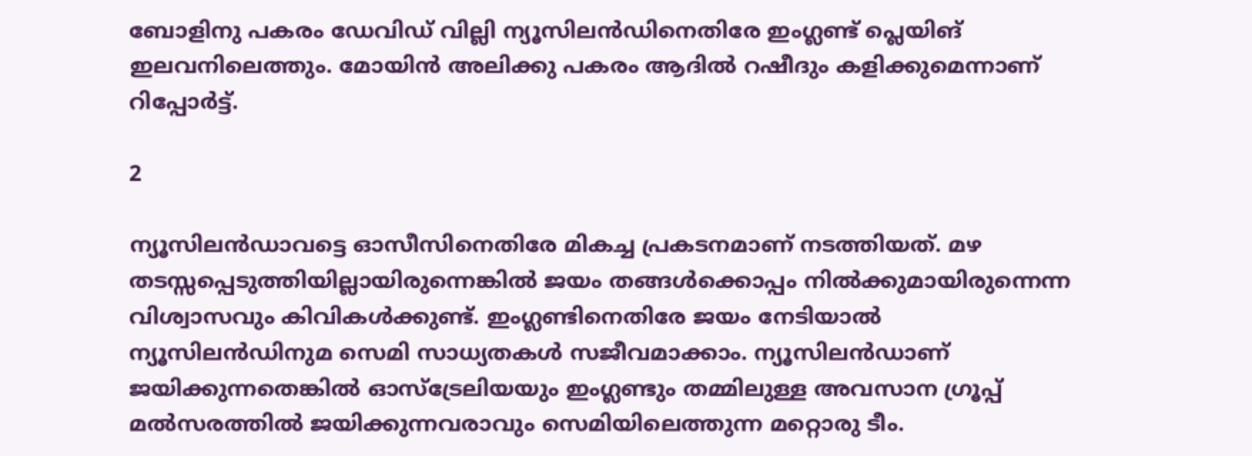ബോളിനു പകരം ഡേവിഡ് വില്ലി ന്യൂസിലന്‍ഡിനെതിരേ ഇംഗ്ലണ്ട് പ്ലെയിങ് ഇലവനിലെത്തും. മോയിന്‍ അലിക്കു പകരം ആദില്‍ റഷീദും കളിക്കുമെന്നാണ് റിപ്പോര്‍ട്ട്.

2

ന്യൂസിലന്‍ഡാവട്ടെ ഓസീസിനെതിരേ മികച്ച പ്രകടനമാണ് നടത്തിയത്. മഴ തടസ്സപ്പെടുത്തിയില്ലായിരുന്നെങ്കില്‍ ജയം തങ്ങള്‍ക്കൊപ്പം നില്‍ക്കുമായിരുന്നെന്ന വിശ്വാസവും കിവികള്‍ക്കുണ്ട്. ഇംഗ്ലണ്ടിനെതിരേ ജയം നേടിയാല്‍ ന്യൂസിലന്‍ഡിനുമ സെമി സാധ്യതകള്‍ സജീവമാക്കാം. ന്യൂസിലന്‍ഡാണ് ജയിക്കുന്നതെങ്കില്‍ ഓസ്‌ട്രേലിയയും ഇംഗ്ലണ്ടും തമ്മിലുള്ള അവസാന ഗ്രൂപ്പ് മല്‍സരത്തില്‍ ജയിക്കുന്നവരാവും സെമിയിലെത്തുന്ന മറ്റൊരു ടീം.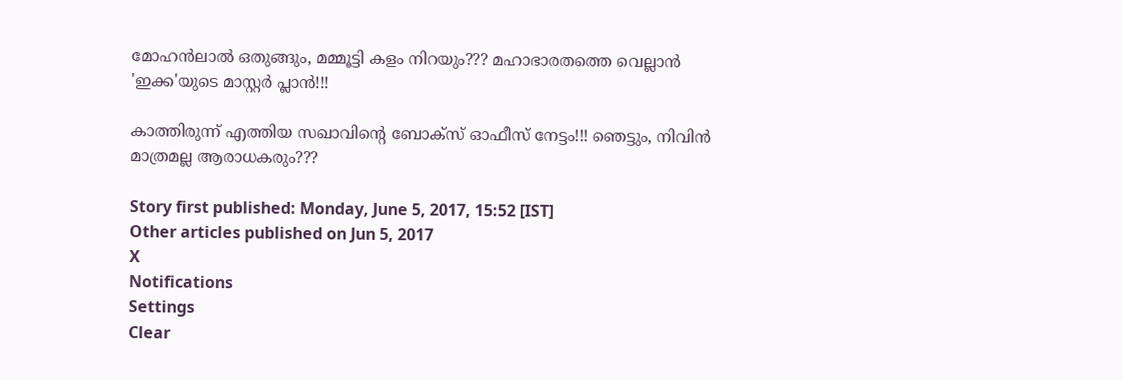മോഹന്‍ലാല്‍ ഒതുങ്ങും, മമ്മൂട്ടി കളം നിറയും??? മഹാഭാരതത്തെ വെല്ലാന്‍ 'ഇക്ക'യുടെ മാസ്റ്റര്‍ പ്ലാന്‍!!!

കാത്തിരുന്ന് എത്തിയ സഖാവിന്റെ ബോക്‌സ് ഓഫീസ് നേട്ടം!!! ഞെട്ടും, നിവിന്‍ മാത്രമല്ല ആരാധകരും???

Story first published: Monday, June 5, 2017, 15:52 [IST]
Other articles published on Jun 5, 2017
X
Notifications
Settings
Clear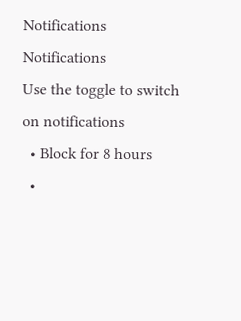Notifications
Notifications
Use the toggle to switch on notifications
  • Block for 8 hours
  •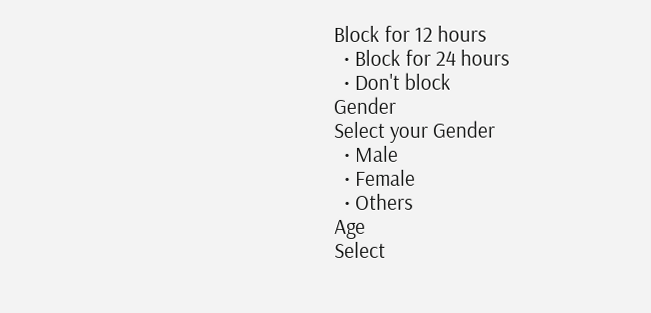Block for 12 hours
  • Block for 24 hours
  • Don't block
Gender
Select your Gender
  • Male
  • Female
  • Others
Age
Select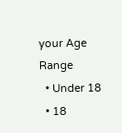your Age Range
  • Under 18
  • 18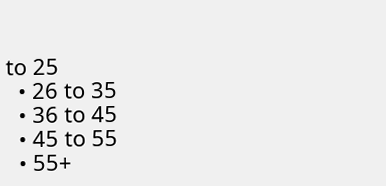to 25
  • 26 to 35
  • 36 to 45
  • 45 to 55
  • 55+